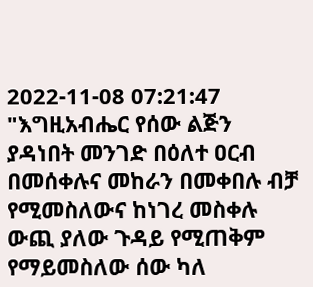2022-11-08 07:21:47
"እግዚአብሔር የሰው ልጅን ያዳነበት መንገድ በዕለተ ዐርብ በመሰቀሉና መከራን በመቀበሉ ብቻ የሚመስለውና ከነገረ መስቀሉ ውጪ ያለው ጉዳይ የሚጠቅም የማይመስለው ሰው ካለ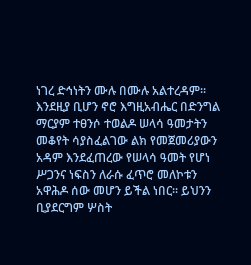ነገረ ድኅነትን ሙሉ በሙሉ አልተረዳም፡፡ እንደዚያ ቢሆን ኖሮ እግዚአብሔር በድንግል ማርያም ተፀንሶ ተወልዶ ሠላሳ ዓመታትን መቆየት ሳያስፈልገው ልክ የመጀመሪያውን አዳም እንደፈጠረው የሠላሳ ዓመት የሆነ ሥጋንና ነፍስን ለራሱ ፈጥሮ መለኮቱን አዋሕዶ ሰው መሆን ይችል ነበር፡፡ ይህንን ቢያደርግም ሦስት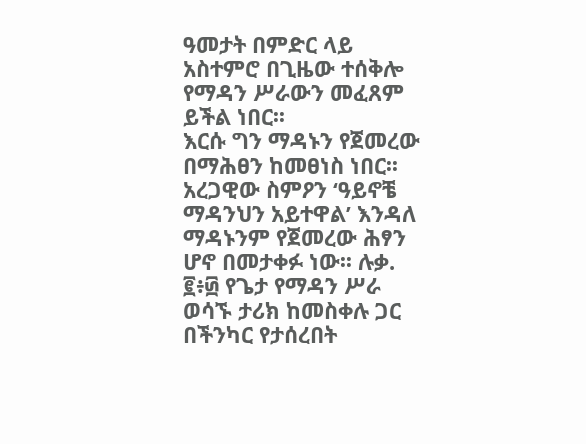ዓመታት በምድር ላይ አስተምሮ በጊዜው ተሰቅሎ የማዳን ሥራውን መፈጸም ይችል ነበር፡፡
እርሱ ግን ማዳኑን የጀመረው በማሕፀን ከመፀነስ ነበር፡፡
አረጋዊው ስምዖን ‘ዓይኖቼ ማዳንህን አይተዋል’ እንዳለ ማዳኑንም የጀመረው ሕፃን ሆኖ በመታቀፉ ነው፡፡ ሉቃ. ፪፥፴ የጌታ የማዳን ሥራ ወሳኙ ታሪክ ከመስቀሉ ጋር በችንካር የታሰረበት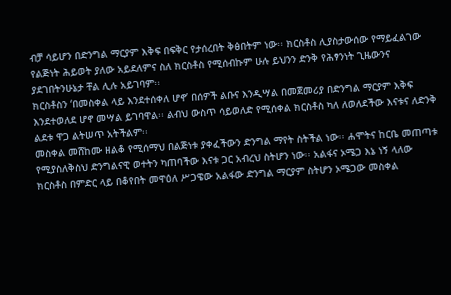ብቻ ሳይሆን በድንግል ማርያም እቅፍ በፍቅር የታሰረበት ቅፅበትም ነው፡፡ ክርስቶስ ሊያስታውሰው የማይፈልገው የልጅነት ሕይወት ያለው አይደለምና ስለ ክርስቶስ የሚሰብኩም ሁሉ ይህንን ድንቅ የሕፃንነት ጊዜውንና ያደገበትንሁኔታ ቸል ሊሉ አይገባም፡፡
ክርስቶስን ‘በመስቀል ላይ እንደተሰቀለ ሆኖ’ በሰዎች ልቡና እንዲሣል በመጀመሪያ በድንግል ማርያም እቅፍ እንደተወለደ ሆኖ መሣል ይገባዋል፡፡ ልብህ ውስጥ ሳይወለድ የሚሰቀል ክርስቶስ ካለ ለወለደችው እናቱና ለድንቅ ልደቱ ዋጋ ልትሠጥ አትችልም፡፡
መስቀል መሸከሙ ዘልቆ የሚሰማህ በልጅነቱ ያቀፈችውን ድንግል ማየት ስትችል ነው፡፡ ሐሞትና ከርቤ መጠጣቱ የሚያስለቅስህ ድንግልናዊ ወተትን ካጠባችው እናቱ ጋር አብረህ ስትሆን ነው፡፡ አልፋና ኦሜጋ እኔ ነኝ ላለው ክርስቶስ በምድር ላይ በቆየበት መዋዕለ ሥጋዌው አልፋው ድንግል ማርያም ስትሆን ኦሜጋው መስቀል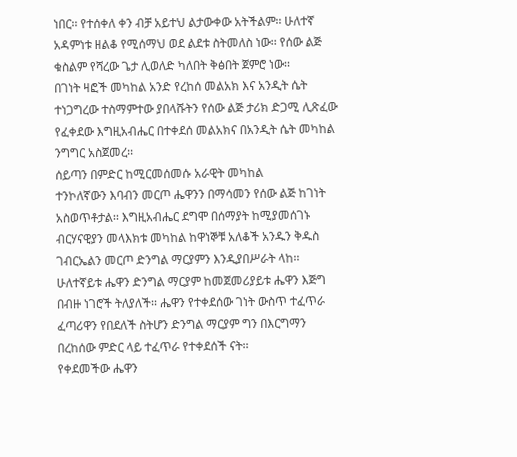ነበር፡፡ የተሰቀለ ቀን ብቻ አይተህ ልታውቀው አትችልም፡፡ ሁለተኛ አዳምነቱ ዘልቆ የሚሰማህ ወደ ልደቱ ስትመለስ ነው፡፡ የሰው ልጅ ቁስልም የሻረው ጌታ ሊወለድ ካለበት ቅፅበት ጀምሮ ነው፡፡
በገነት ዛፎች መካከል አንድ የረከሰ መልአክ እና አንዲት ሴት ተነጋግረው ተስማምተው ያበላሹትን የሰው ልጅ ታሪክ ድጋሚ ሊጽፈው የፈቀደው እግዚአብሔር በተቀደሰ መልአክና በአንዲት ሴት መካከል ንግግር አስጀመረ፡፡
ሰይጣን በምድር ከሚርመሰመሱ አራዊት መካከል
ተንኮለኛውን እባብን መርጦ ሔዋንን በማሳመን የሰው ልጅ ከገነት አስወጥቶታል፡፡ እግዚአብሔር ደግሞ በሰማያት ከሚያመሰገኑ ብርሃናዊያን መላእክቱ መካከል ከዋነኞቹ አለቆች አንዱን ቅዱስ ገብርኤልን መርጦ ድንግል ማርያምን እንዲያበሥራት ላከ፡፡
ሁለተኛይቱ ሔዋን ድንግል ማርያም ከመጀመሪያይቱ ሔዋን እጅግ በብዙ ነገሮች ትለያለች፡፡ ሔዋን የተቀደሰው ገነት ውስጥ ተፈጥራ ፈጣሪዋን የበደለች ስትሆን ድንግል ማርያም ግን በእርግማን በረከሰው ምድር ላይ ተፈጥራ የተቀደሰች ናት፡፡
የቀደመችው ሔዋን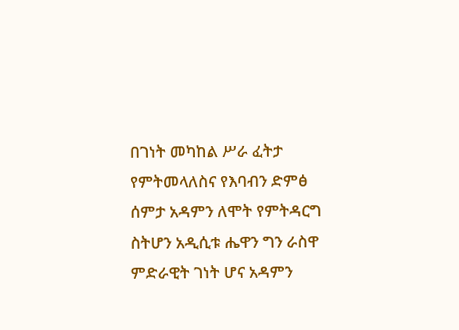በገነት መካከል ሥራ ፈትታ የምትመላለስና የእባብን ድምፅ ሰምታ አዳምን ለሞት የምትዳርግ ስትሆን አዲሲቱ ሔዋን ግን ራስዋ ምድራዊት ገነት ሆና አዳምን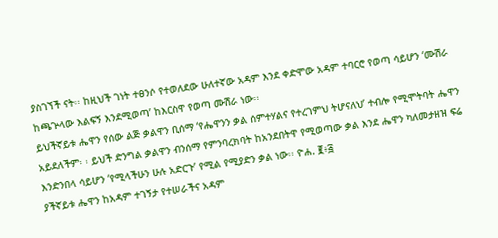ያስገኘች ናት፡፡ ከዚህች ገነት ተፀንሶ የተወለደው ሁለተኛው አዳም እንደ ቀድሞው አዳም ተባርሮ የወጣ ሳይሆን ‘ሙሽራ ከጫጕላው እልፍኝ እንደሚወጣ’ ከእርስዋ የወጣ ሙሽራ ነው፡፡
ይህችኛይቱ ሔዋን የሰው ልጅ ቃልዋን ቢሰማ ‘የሔዋንን ቃል ሰምተሃልና የተረገምህ ትሆናለህ’ ተብሎ የሚሞትባት ሔዋን አይደለችም፡ ፡ ይህች ድንግል ቃልዋን ብንሰማ የምንባረክባት ከአንደበትዋ የሚወጣው ቃል እንደ ሔዋን ካለመታዘዝ ፍሬ እንድንበላ ሳይሆን ‘የሚላችሁን ሁሉ አድርጉ’ የሚል የሚያድን ቃል ነው፡፡ ዮሐ. ፪፥፭
ያችኛይቱ ሔዋን ከአዳም ተገኝታ የተሠራችና አዳም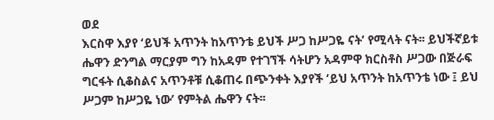ወደ
እርስዋ እያየ ‘ይህች አጥንት ከአጥንቴ ይህች ሥጋ ከሥጋዬ ናት’ የሚላት ናት፡፡ ይህችኛይቱ ሔዋን ድንግል ማርያም ግን ከአዳም የተገኘች ሳትሆን አዳምዋ ክርስቶስ ሥጋው በጅራፍ ግርፋት ሲቆስልና አጥንቶቹ ሲቆጠሩ በጭንቀት እያየች ‘ይህ አጥንት ከአጥንቴ ነው ፤ ይህ ሥጋም ከሥጋዬ ነው’ የምትል ሔዋን ናት፡፡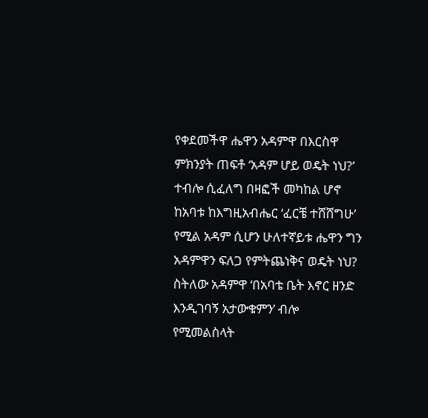የቀደመችዋ ሔዋን አዳምዋ በእርስዋ ምክንያት ጠፍቶ ‘አዳም ሆይ ወዴት ነህ?’ ተብሎ ሲፈለግ በዛፎች መካከል ሆኖ ከአባቱ ከእግዚአብሔር ‘ፈርቼ ተሸሸግሁ’ የሚል አዳም ሲሆን ሁለተኛይቱ ሔዋን ግን አዳምዋን ፍለጋ የምትጨነቅና ወዴት ነህ? ስትለው አዳምዋ ‘በአባቴ ቤት እኖር ዘንድ እንዲገባኝ አታውቁምን’ ብሎ የሚመልስላት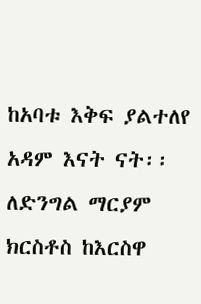ከአባቱ እቅፍ ያልተለየ አዳም እናት ናት፡፡
ለድንግል ማርያም ክርስቶስ ከእርስዋ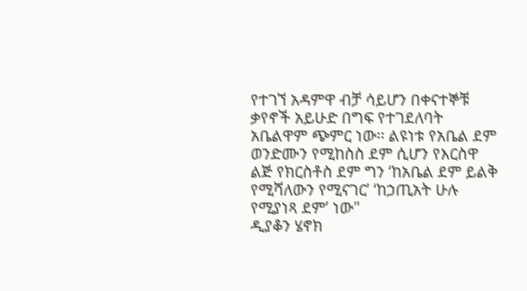የተገኘ አዳምዋ ብቻ ሳይሆን በቀናተኞቹ ቃየኖች አይሁድ በግፍ የተገደለባት አቤልዋም ጭምር ነው፡፡ ልዩነቱ የአቤል ደም ወንድሙን የሚከስስ ደም ሲሆን የእርስዋ ልጅ የክርስቶስ ደም ግን ‘ከአቤል ደም ይልቅ የሚሻለውን የሚናገር’ ‘ከኃጢአት ሁሉ የሚያነጻ ደም’ ነው"
ዲያቆን ሄኖክ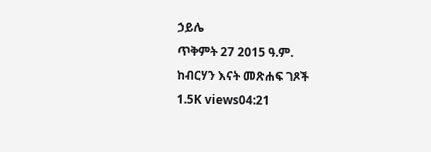ኃይሌ
ጥቅምት 27 2015 ዓ.ም.
ከብርሃን እናት መጽሐፍ ገጾች
1.5K views04:21